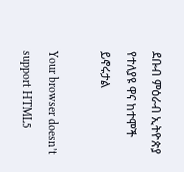ደቡብ ምዕራብ ኢትዮጵያ የተለያዩ ዋና ከተሞች ይኖሩታል

Your browser doesn’t support HTML5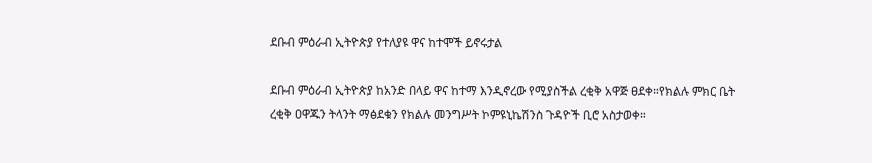ደቡብ ምዕራብ ኢትዮጵያ የተለያዩ ዋና ከተሞች ይኖሩታል

ደቡብ ምዕራብ ኢትዮጵያ ከአንድ በላይ ዋና ከተማ እንዲኖረው የሚያስችል ረቂቅ አዋጅ ፀደቀ።የክልሉ ምክር ቤት ረቂቅ ዐዋጁን ትላንት ማፅደቁን የክልሉ መንግሥት ኮምዩኒኬሽንስ ጉዳዮች ቢሮ አስታወቀ።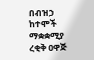በብዝኃ ከተሞች ማቋቋሚያ ረቂቅ ዐዋጅ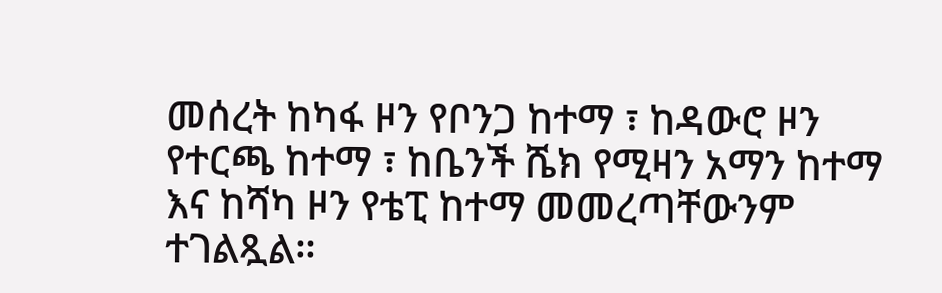መሰረት ከካፋ ዞን የቦንጋ ከተማ ፣ ከዳውሮ ዞን የተርጫ ከተማ ፣ ከቤንች ሼክ የሚዛን አማን ከተማ እና ከሻካ ዞን የቴፒ ከተማ መመረጣቸውንም ተገልጿል።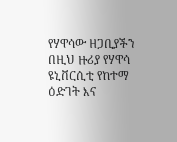የሃዋሳው ዘጋቢያችን በዚህ ዙሪያ የሃዋሳ ዩኒቨርሲቲ የከተማ ዕድገት እና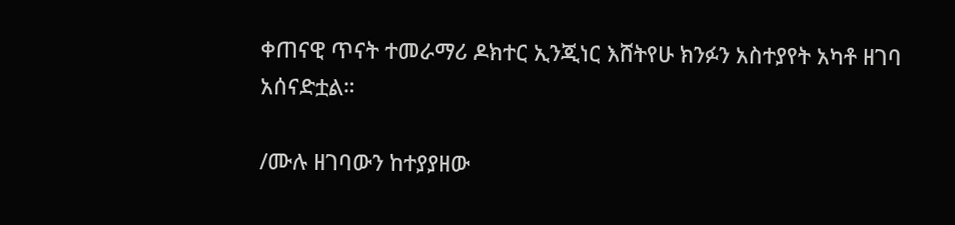ቀጠናዊ ጥናት ተመራማሪ ዶክተር ኢንጂነር እሸትየሁ ክንፉን አስተያየት አካቶ ዘገባ አሰናድቷል።

/ሙሉ ዘገባውን ከተያያዘው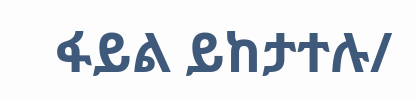ፋይል ይከታተሉ/